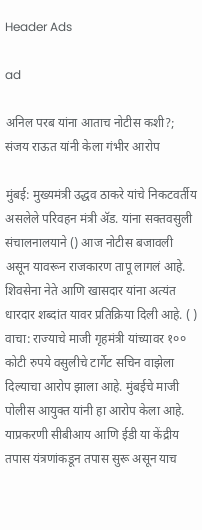Header Ads

ad

अनिल परब यांना आताच नोटीस कशी?; संजय राऊत यांनी केला गंभीर आरोप

मुंबई: मुख्यमंत्री उद्धव ठाकरे यांचे निकटवर्तीय असलेले परिवहन मंत्री अ‍ॅड. यांना सक्तवसुली संचालनालयाने () आज नोटीस बजावली असून यावरून राजकारण तापू लागलं आहे. शिवसेना नेते आणि खासदार यांना अत्यंत धारदार शब्दांत यावर प्रतिक्रिया दिली आहे. ( ) वाचा: राज्याचे माजी गृहमंत्री यांच्यावर १०० कोटी रुपये वसुलीचे टार्गेट सचिन वाझेला दिल्याचा आरोप झाला आहे. मुंबईचे माजी पोलीस आयुक्त यांनी हा आरोप केला आहे. याप्रकरणी सीबीआय आणि ईडी या केंद्रीय तपास यंत्रणांकडून तपास सुरू असून याच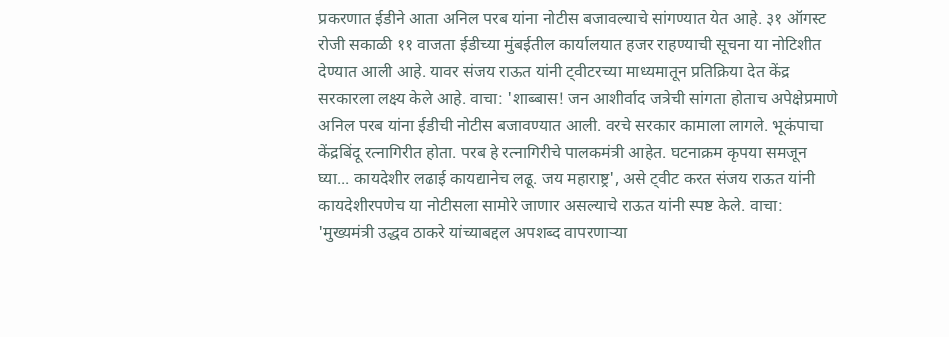प्रकरणात ईडीने आता अनिल परब यांना नोटीस बजावल्याचे सांगण्यात येत आहे. ३१ ऑगस्ट रोजी सकाळी ११ वाजता ईडीच्या मुंबईतील कार्यालयात हजर राहण्याची सूचना या नोटिशीत देण्यात आली आहे. यावर संजय राऊत यांनी ट्वीटरच्या माध्यमातून प्रतिक्रिया देत केंद्र सरकारला लक्ष्य केले आहे. वाचा: 'शाब्बास! जन आशीर्वाद जत्रेची सांगता होताच अपेक्षेप्रमाणे अनिल परब यांना ईडीची नोटीस बजावण्यात आली. वरचे सरकार कामाला लागले. भूकंपाचा केंद्रबिंदू रत्नागिरीत होता. परब हे रत्नागिरीचे पालकमंत्री आहेत. घटनाक्रम कृपया समजून घ्या... कायदेशीर लढाई कायद्यानेच लढू. जय महाराष्ट्र', असे ट्वीट करत संजय राऊत यांनी कायदेशीरपणेच या नोटीसला सामोरे जाणार असल्याचे राऊत यांनी स्पष्ट केले. वाचा: 'मुख्यमंत्री उद्धव ठाकरे यांच्याबद्दल अपशब्द वापरणाऱ्या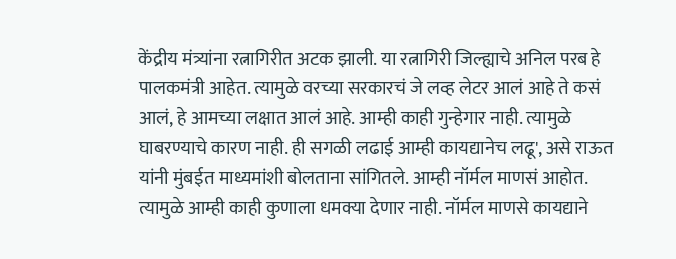केंद्रीय मंत्र्यांना रत्नागिरीत अटक झाली. या रत्नागिरी जिल्ह्याचे अनिल परब हे पालकमंत्री आहेत. त्यामुळे वरच्या सरकारचं जे लव्ह लेटर आलं आहे ते कसं आलं, हे आमच्या लक्षात आलं आहे. आम्ही काही गुन्हेगार नाही. त्यामुळे घाबरण्याचे कारण नाही. ही सगळी लढाई आम्ही कायद्यानेच लढू', असे राऊत यांनी मुंबईत माध्यमांशी बोलताना सांगितले. आम्ही नॉर्मल माणसं आहोत. त्यामुळे आम्ही काही कुणाला धमक्या देणार नाही. नॉर्मल माणसे कायद्याने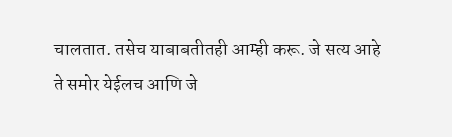चालतात. तसेच याबाबतीतही आम्ही करू. जे सत्य आहे ते समोर येईलच आणि जे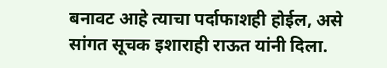बनावट आहे त्याचा पर्दाफाशही होईल, असे सांगत सूचक इशाराही राऊत यांनी दिला.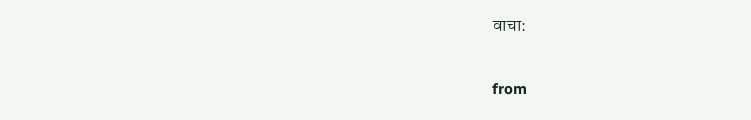वाचा:


from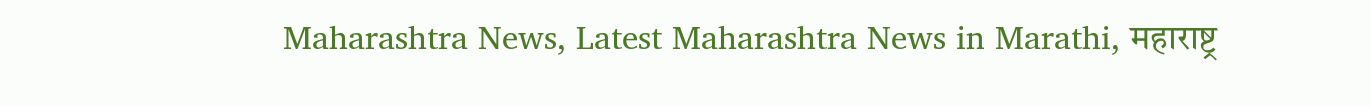Maharashtra News, Latest Maharashtra News in Marathi, महाराष्ट्र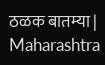ठळक बातम्या | Maharashtra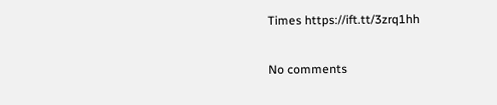Times https://ift.tt/3zrq1hh

No comments